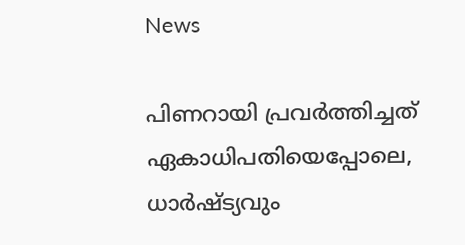News

പിണറായി പ്രവർത്തിച്ചത് ഏകാധിപതിയെപ്പോലെ, ധാർഷ്ട്യവും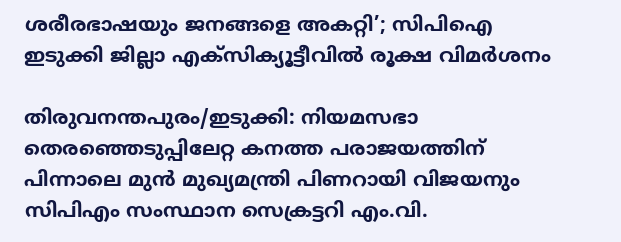ശരീരഭാഷയും ജനങ്ങളെ അകറ്റി’; സിപിഐ ഇടുക്കി ജില്ലാ എക്സിക്യൂട്ടീവിൽ രൂക്ഷ വിമർശനം

തിരുവനന്തപുരം/ഇടുക്കി: നിയമസഭാ തെരഞ്ഞെടുപ്പിലേറ്റ കനത്ത പരാജയത്തിന് പിന്നാലെ മുൻ മുഖ്യമന്ത്രി പിണറായി വിജയനും സിപിഎം സംസ്ഥാന സെക്രട്ടറി എം.വി.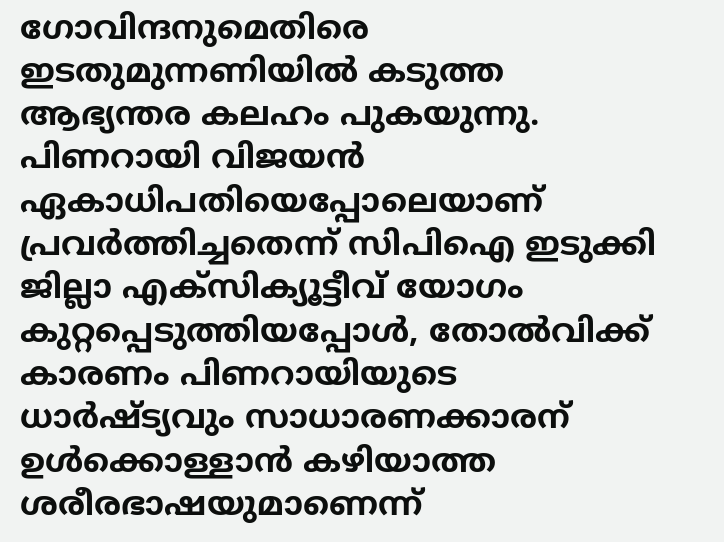ഗോവിന്ദനുമെതിരെ ഇടതുമുന്നണിയിൽ കടുത്ത ആഭ്യന്തര കലഹം പുകയുന്നു. പിണറായി വിജയൻ ഏകാധിപതിയെപ്പോലെയാണ് പ്രവർത്തിച്ചതെന്ന് സിപിഐ ഇടുക്കി ജില്ലാ എക്‌സിക്യൂട്ടീവ് യോഗം കുറ്റപ്പെടുത്തിയപ്പോൾ, തോൽവിക്ക് കാരണം പിണറായിയുടെ ധാർഷ്ട്യവും സാധാരണക്കാരന് ഉൾക്കൊള്ളാൻ കഴിയാത്ത ശരീരഭാഷയുമാണെന്ന്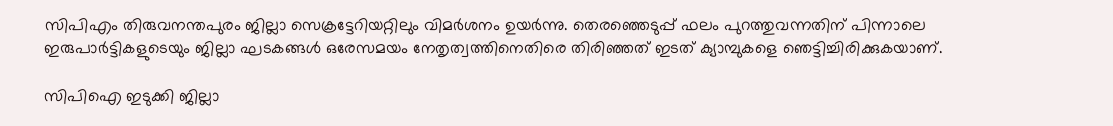സിപിഎം തിരുവനന്തപുരം ജില്ലാ സെക്രട്ടേറിയറ്റിലും വിമർശനം ഉയർന്നു. തെരഞ്ഞെടുപ്പ് ഫലം പുറത്തുവന്നതിന് പിന്നാലെ ഇരുപാർട്ടികളുടെയും ജില്ലാ ഘടകങ്ങൾ ഒരേസമയം നേതൃത്വത്തിനെതിരെ തിരിഞ്ഞത് ഇടത് ക്യാമ്പുകളെ ഞെട്ടിച്ചിരിക്കുകയാണ്.

സിപിഐ ഇടുക്കി ജില്ലാ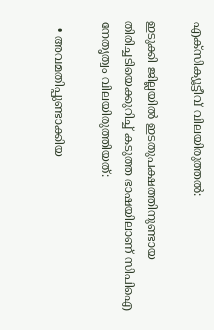എക്‌സിക്യൂട്ടീവ് വിലയിരുത്തൽ:

ഇടുക്കി ജില്ലയിൽ ഇടതുപക്ഷത്തിനുണ്ടായ തിരിച്ചടിയെക്കുറിച്ച് കടുത്ത ഭാഷയിലാണ് സിപിഐ നേതൃത്വം വിലയിരുത്തിയത്:

  • അവമതിപ്പുണ്ടാക്കിയ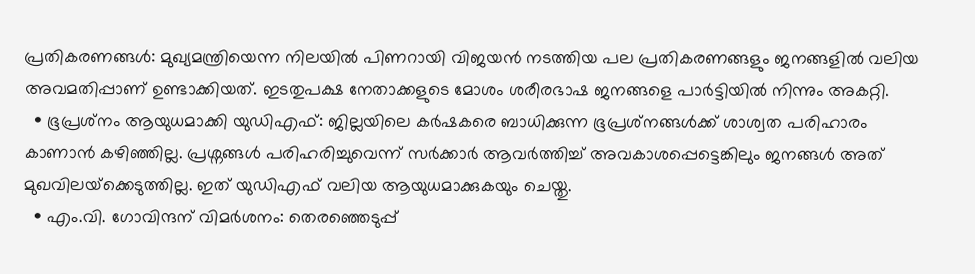പ്രതികരണങ്ങൾ: മുഖ്യമന്ത്രിയെന്ന നിലയിൽ പിണറായി വിജയൻ നടത്തിയ പല പ്രതികരണങ്ങളും ജനങ്ങളിൽ വലിയ അവമതിപ്പാണ് ഉണ്ടാക്കിയത്. ഇടതുപക്ഷ നേതാക്കളുടെ മോശം ശരീരഭാഷ ജനങ്ങളെ പാർട്ടിയിൽ നിന്നും അകറ്റി.
  • ഭൂപ്രശ്‌നം ആയുധമാക്കി യുഡിഎഫ്: ജില്ലയിലെ കർഷകരെ ബാധിക്കുന്ന ഭൂപ്രശ്‌നങ്ങൾക്ക് ശാശ്വത പരിഹാരം കാണാൻ കഴിഞ്ഞില്ല. പ്രശ്നങ്ങൾ പരിഹരിച്ചുവെന്ന് സർക്കാർ ആവർത്തിച്ച് അവകാശപ്പെട്ടെങ്കിലും ജനങ്ങൾ അത് മുഖവിലയ്‌ക്കെടുത്തില്ല. ഇത് യുഡിഎഫ് വലിയ ആയുധമാക്കുകയും ചെയ്തു.
  • എം.വി. ഗോവിന്ദന് വിമർശനം: തെരഞ്ഞെടുപ്പ്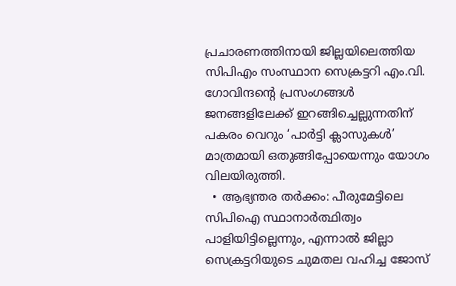പ്രചാരണത്തിനായി ജില്ലയിലെത്തിയ സിപിഎം സംസ്ഥാന സെക്രട്ടറി എം.വി. ഗോവിന്ദന്റെ പ്രസംഗങ്ങൾ ജനങ്ങളിലേക്ക് ഇറങ്ങിച്ചെല്ലുന്നതിന് പകരം വെറും ‘പാർട്ടി ക്ലാസുകൾ’ മാത്രമായി ഒതുങ്ങിപ്പോയെന്നും യോഗം വിലയിരുത്തി.
  • ആഭ്യന്തര തർക്കം: പീരുമേട്ടിലെ സിപിഐ സ്ഥാനാർത്ഥിത്വം പാളിയിട്ടില്ലെന്നും, എന്നാൽ ജില്ലാ സെക്രട്ടറിയുടെ ചുമതല വഹിച്ച ജോസ്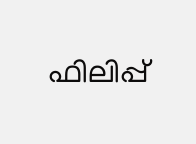ഫിലിപ്പ്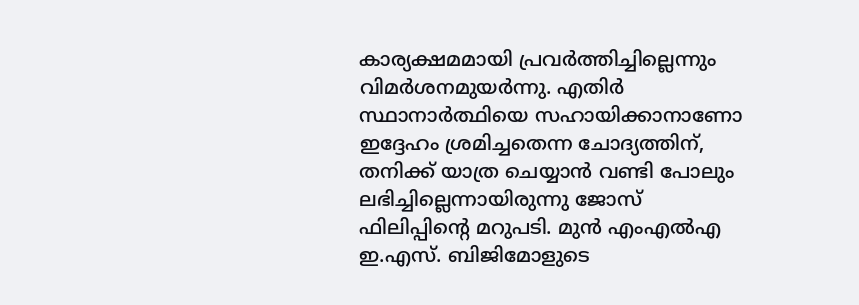കാര്യക്ഷമമായി പ്രവർത്തിച്ചില്ലെന്നും വിമർശനമുയർന്നു. എതിർ സ്ഥാനാർത്ഥിയെ സഹായിക്കാനാണോ ഇദ്ദേഹം ശ്രമിച്ചതെന്ന ചോദ്യത്തിന്, തനിക്ക് യാത്ര ചെയ്യാൻ വണ്ടി പോലും ലഭിച്ചില്ലെന്നായിരുന്നു ജോസ് ഫിലിപ്പിന്റെ മറുപടി. മുൻ എംഎൽഎ ഇ.എസ്. ബിജിമോളുടെ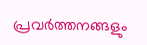പ്രവർത്തനങ്ങളും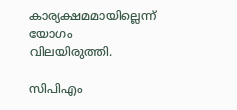കാര്യക്ഷമമായില്ലെന്ന് യോഗം വിലയിരുത്തി.

സിപിഎം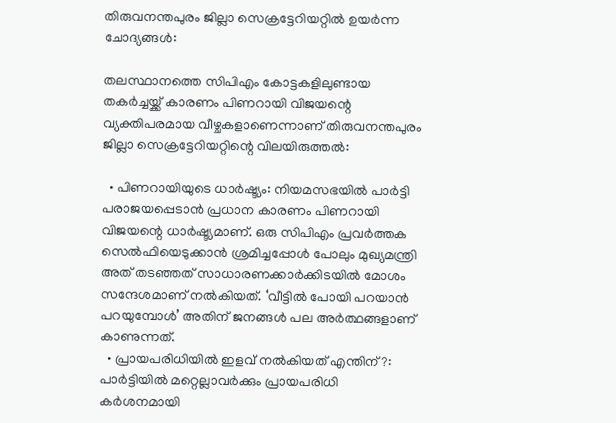തിരുവനന്തപുരം ജില്ലാ സെക്രട്ടേറിയറ്റിൽ ഉയർന്ന ചോദ്യങ്ങൾ:

തലസ്ഥാനത്തെ സിപിഎം കോട്ടകളിലുണ്ടായ തകർച്ചയ്ക്ക് കാരണം പിണറായി വിജയന്റെ വ്യക്തിപരമായ വീഴ്ചകളാണെന്നാണ് തിരുവനന്തപുരം ജില്ലാ സെക്രട്ടേറിയറ്റിന്റെ വിലയിരുത്തൽ:

  • പിണറായിയുടെ ധാർഷ്ട്യം: നിയമസഭയിൽ പാർട്ടി പരാജയപ്പെടാൻ പ്രധാന കാരണം പിണറായി വിജയന്റെ ധാർഷ്ട്യമാണ്. ഒരു സിപിഎം പ്രവർത്തക സെൽഫിയെടുക്കാൻ ശ്രമിച്ചപ്പോൾ പോലും മുഖ്യമന്ത്രി അത് തടഞ്ഞത് സാധാരണക്കാർക്കിടയിൽ മോശം സന്ദേശമാണ് നൽകിയത്. ‘വീട്ടിൽ പോയി പറയാൻ പറയുമ്പോൾ’ അതിന് ജനങ്ങൾ പല അർത്ഥങ്ങളാണ് കാണുന്നത്.
  • പ്രായപരിധിയിൽ ഇളവ് നൽകിയത് എന്തിന്?: പാർട്ടിയിൽ മറ്റെല്ലാവർക്കും പ്രായപരിധി കർശനമായി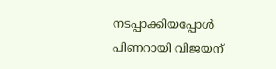നടപ്പാക്കിയപ്പോൾ പിണറായി വിജയന്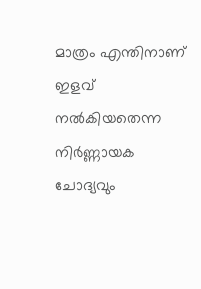മാത്രം എന്തിനാണ് ഇളവ് നൽകിയതെന്ന നിർണ്ണായക ചോദ്യവും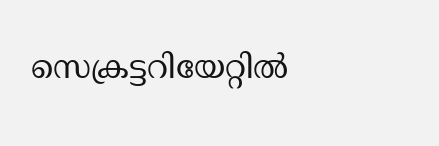സെക്രട്ടറിയേറ്റിൽ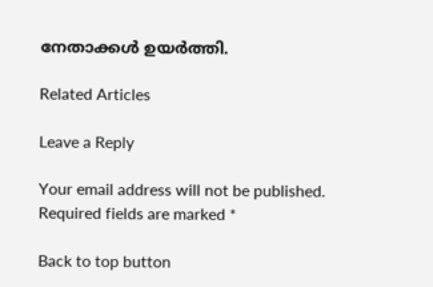നേതാക്കൾ ഉയർത്തി.

Related Articles

Leave a Reply

Your email address will not be published. Required fields are marked *

Back to top button